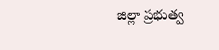జిల్లా ప్రభుత్వ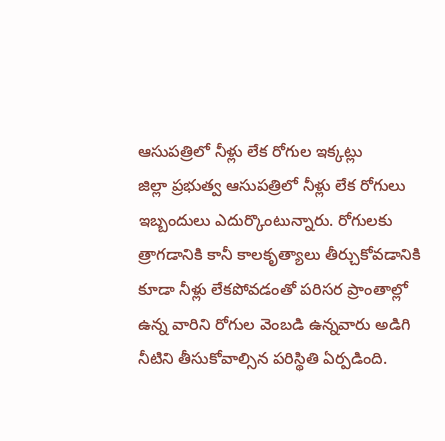ఆసుపత్రిలో నీళ్లు లేక రోగుల ఇక్కట్లు
జిల్లా ప్రభుత్వ ఆసుపత్రిలో నీళ్లు లేక రోగులు ఇబ్బందులు ఎదుర్కొంటున్నారు. రోగులకు త్రాగడానికి కానీ కాలకృత్యాలు తీర్చుకోవడానికి కూడా నీళ్లు లేకపోవడంతో పరిసర ప్రాంతాల్లో ఉన్న వారిని రోగుల వెంబడి ఉన్నవారు అడిగి నీటిని తీసుకోవాల్సిన పరిస్థితి ఏర్పడింది.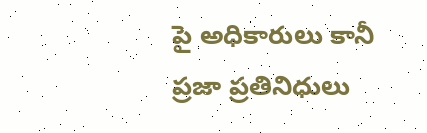పై అధికారులు కానీ ప్రజా ప్రతినిధులు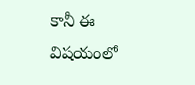కానీ ఈ విషయంలో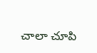చాలా చూపి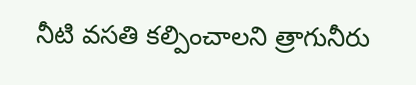నీటి వసతి కల్పించాలని త్రాగునీరు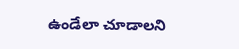ఉండేలా చూడాలని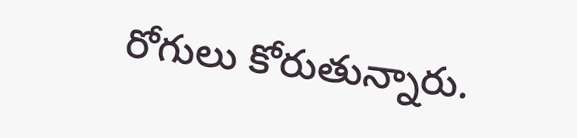రోగులు కోరుతున్నారు.